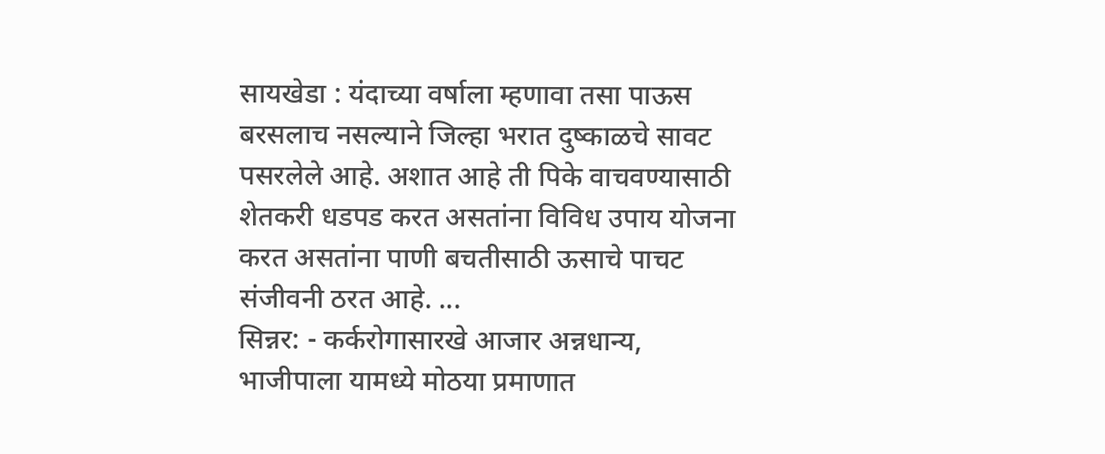सायखेडा : यंदाच्या वर्षाला म्हणावा तसा पाऊस बरसलाच नसल्याने जिल्हा भरात दुष्काळचे सावट पसरलेले आहे. अशात आहे ती पिके वाचवण्यासाठी शेतकरी धडपड करत असतांना विविध उपाय योजना करत असतांना पाणी बचतीसाठी ऊसाचे पाचट संजीवनी ठरत आहे. ...
सिन्नर: - कर्करोगासारखे आजार अन्नधान्य, भाजीपाला यामध्ये मोठया प्रमाणात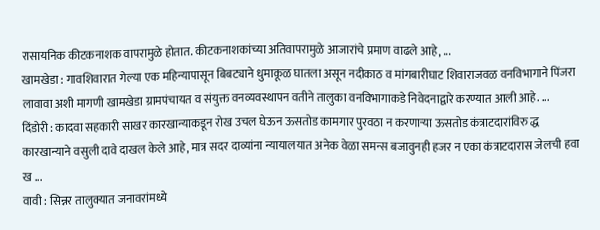रासायनिक कीटकनाशक वापरामुळे होतात. कीटकनाशकांच्या अतिवापरामुळे आजारांचे प्रमाण वाढले आहे, ...
खामखेडा : गावशिवारात गेल्या एक महिन्यापासून बिबट्याने धुमाकूळ घातला असून नदीकाठ व मांगबारीघाट शिवाराजवळ वनविभागाने पिंजरा लावावा अशी मागणी खामखेडा ग्रामपंचायत व संयुक्त वनव्यवस्थापन वतीने तालुका वनविभागाकडे निवेदनाद्वारे करण्यात आली आहे. ...
दिंडोरी : कादवा सहकारी साखर कारखान्याकडून रोख उचल घेऊन ऊसतोड कामगार पुरवठा न करणाऱ्या ऊसतोड कंत्राटदारांविरु द्ध कारखान्याने वसुली दावे दाखल केले आहे, मात्र सदर दाव्यांना न्यायालयात अनेक वेळा समन्स बजावुनही हजर न एका कंत्राटदारास जेलची हवा ख ...
वावी : सिन्नर तालुक्यात जनावरांमध्ये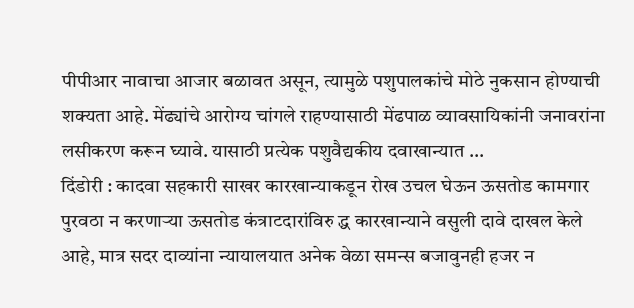पीपीआर नावाचा आजार बळावत असून, त्यामुळे पशुपालकांचे मोठे नुकसान होण्याची शक्यता आहे. मेंढ्यांचे आरोग्य चांगले राहण्यासाठी मेंढपाळ व्यावसायिकांनी जनावरांना लसीकरण करून घ्यावे. यासाठी प्रत्येक पशुवैद्यकीय दवाखान्यात ...
दिंडोरी : कादवा सहकारी साखर कारखान्याकडून रोख उचल घेऊन ऊसतोड कामगार पुरवठा न करणाऱ्या ऊसतोड कंत्राटदारांविरु द्ध कारखान्याने वसुली दावे दाखल केले आहे, मात्र सदर दाव्यांना न्यायालयात अनेक वेळा समन्स बजावुनही हजर न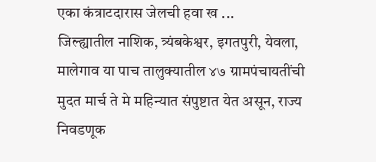एका कंत्राटदारास जेलची हवा ख ...
जिल्ह्यातील नाशिक, त्र्यंबकेश्वर, इगतपुरी, येवला, मालेगाव या पाच तालुक्यातील ४७ ग्रामपंचायतींची मुदत मार्च ते मे महिन्यात संपुष्टात येत असून, राज्य निवडणूक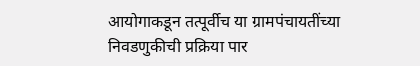आयोगाकडून तत्पूर्वीच या ग्रामपंचायतींच्या निवडणुकीची प्रक्रिया पार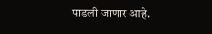पाडली जाणार आहे.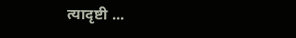त्यादृष्टी ...